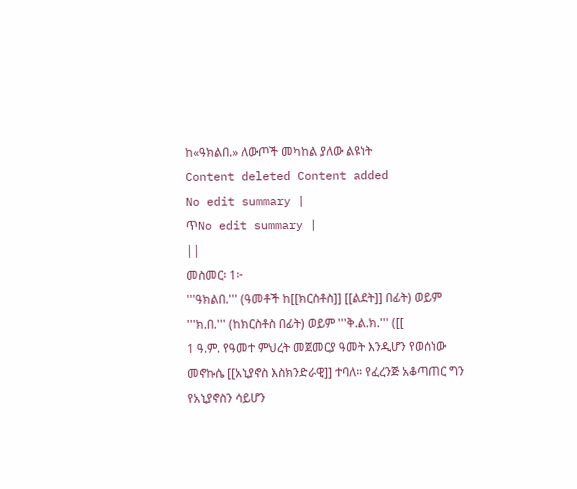ከ«ዓክልበ.» ለውጦች መካከል ያለው ልዩነት
Content deleted Content added
No edit summary |
ጥNo edit summary |
||
መስመር፡ 1፦
'''ዓክልበ.''' (ዓመቶች ከ[[ክርስቶስ]] [[ልደት]] በፊት) ወይም '''ክ.በ.''' (ከክርስቶስ በፊት) ወይም '''ቅ.ል.ክ.''' ([[
1 ዓ.ም. የዓመተ ምህረት መጀመርያ ዓመት እንዲሆን የወሰነው መኖኩሴ [[አኒያኖስ እስክንድራዊ]] ተባለ። የፈረንጅ አቆጣጠር ግን የአኒያኖስን ሳይሆን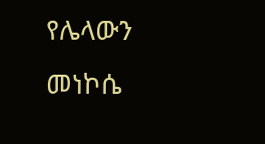የሌላውን መነኮሴ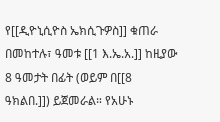የ[[ዲዮኒሲዮስ ኤክሲጉዎስ]] ቁጠራ በመከተሉ፣ ዓመቱ [[1 እ.ኤ.አ.]] ከዚያው 8 ዓመታት በፊት (ወይም በ[[8 ዓክልበ.]]) ይጀመራል። የአሁኑ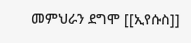መምህራን ደግሞ [[ኢየሱስ]]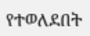የተወለደበት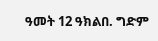ዓመት 12 ዓክልበ. ግድም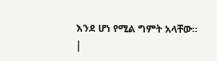እንደ ሆነ የሚል ግምት አላቸው።
|